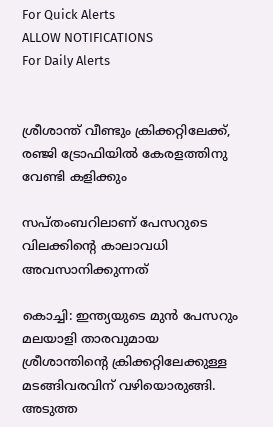For Quick Alerts
ALLOW NOTIFICATIONS
For Daily Alerts


ശ്രീശാന്ത് വീണ്ടും ക്രിക്കറ്റിലേക്ക്, രഞ്ജി ട്രോഫിയില്‍ കേരളത്തിനു വേണ്ടി കളിക്കും

സപ്തംബറിലാണ് പേസറുടെ വിലക്കിന്റെ കാലാവധി അവസാനിക്കുന്നത്

കൊച്ചി: ഇന്ത്യയുടെ മുന്‍ പേസറും മലയാളി താരവുമായ ശ്രീശാന്തിന്റെ ക്രിക്കറ്റിലേക്കുള്ള മടങ്ങിവരവിന് വഴിയൊരുങ്ങി. അടുത്ത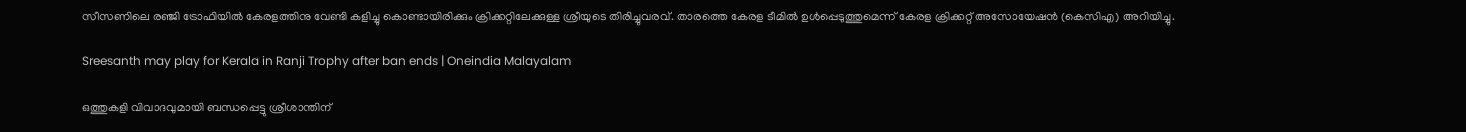സീസണിലെ രഞ്ജി ട്രോഫിയില്‍ കേരളത്തിനു വേണ്ടി കളിച്ചു കൊണ്ടായിരിക്കും ക്രിക്കറ്റിലേക്കുള്ള ശ്രീയുടെ തിരിച്ചുവരവ്. താരത്തെ കേരള ടീമില്‍ ഉള്‍പ്പെടുത്തുമെന്ന് കേരള ക്രിക്കറ്റ് അസോയേഷന്‍ (കെസിഎ) അറിയിച്ചു.

Sreesanth may play for Kerala in Ranji Trophy after ban ends | Oneindia Malayalam

ഒത്തുകളി വിവാദവുമായി ബന്ധപ്പെട്ടു ശ്രീശാന്തിന്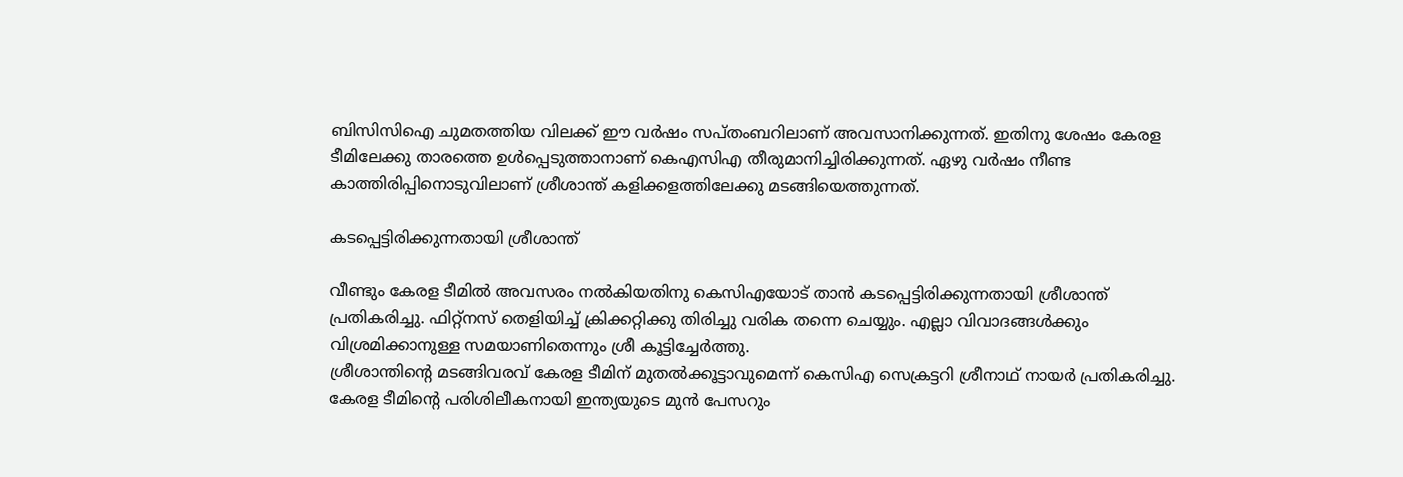ബിസിസിഐ ചുമതത്തിയ വിലക്ക് ഈ വര്‍ഷം സപ്തംബറിലാണ് അവസാനിക്കുന്നത്. ഇതിനു ശേഷം കേരള ടീമിലേക്കു താരത്തെ ഉള്‍പ്പെടുത്താനാണ് കെഎസിഎ തീരുമാനിച്ചിരിക്കുന്നത്. ഏഴു വര്‍ഷം നീണ്ട കാത്തിരിപ്പിനൊടുവിലാണ് ശ്രീശാന്ത് കളിക്കളത്തിലേക്കു മടങ്ങിയെത്തുന്നത്.

കടപ്പെട്ടിരിക്കുന്നതായി ശ്രീശാന്ത്

വീണ്ടും കേരള ടീമില്‍ അവസരം നല്‍കിയതിനു കെസിഎയോട് താന്‍ കടപ്പെട്ടിരിക്കുന്നതായി ശ്രീശാന്ത് പ്രതികരിച്ചു. ഫിറ്റ്‌നസ് തെളിയിച്ച് ക്രിക്കറ്റിക്കു തിരിച്ചു വരിക തന്നെ ചെയ്യും. എല്ലാ വിവാദങ്ങള്‍ക്കും വിശ്രമിക്കാനുള്ള സമയാണിതെന്നും ശ്രീ കൂട്ടിച്ചേര്‍ത്തു.
ശ്രീശാന്തിന്റെ മടങ്ങിവരവ് കേരള ടീമിന് മുതല്‍ക്കൂട്ടാവുമെന്ന് കെസിഎ സെക്രട്ടറി ശ്രീനാഥ് നായര്‍ പ്രതികരിച്ചു. കേരള ടീമിന്റെ പരിശിലീകനായി ഇന്ത്യയുടെ മുന്‍ പേസറും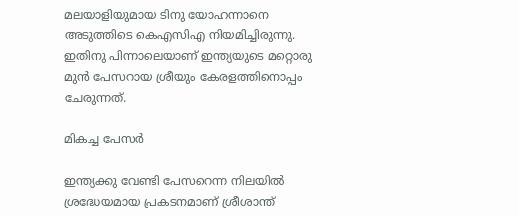മലയാളിയുമായ ടിനു യോഹന്നാനെ അടുത്തിടെ കെഎസിഎ നിയമിച്ചിരുന്നു. ഇതിനു പിന്നാലെയാണ് ഇന്ത്യയുടെ മറ്റൊരു മുന്‍ പേസറായ ശ്രീയും കേരളത്തിനൊപ്പം ചേരുന്നത്.

മികച്ച പേസര്‍

ഇന്ത്യക്കു വേണ്ടി പേസറെന്ന നിലയില്‍ ശ്രദ്ധേയമായ പ്രകടനമാണ് ശ്രീശാന്ത്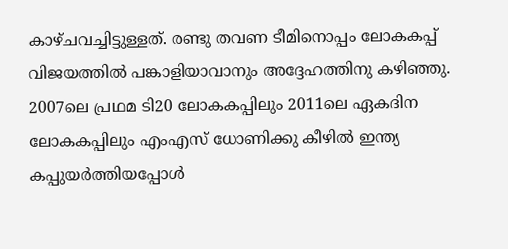കാഴ്ചവച്ചിട്ടുള്ളത്. രണ്ടു തവണ ടീമിനൊപ്പം ലോകകപ്പ് വിജയത്തില്‍ പങ്കാളിയാവാനും അദ്ദേഹത്തിനു കഴിഞ്ഞു. 2007ലെ പ്രഥമ ടി20 ലോകകപ്പിലും 2011ലെ ഏകദിന ലോകകപ്പിലും എംഎസ് ധോണിക്കു കീഴില്‍ ഇന്ത്യ കപ്പുയര്‍ത്തിയപ്പോള്‍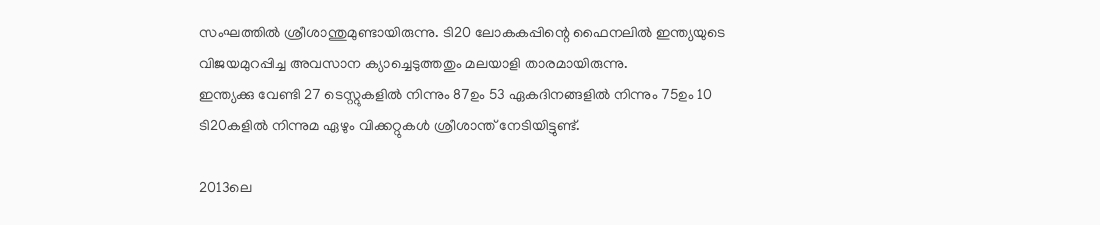സംഘത്തില്‍ ശ്രീശാന്തുമുണ്ടായിരുന്നു. ടി20 ലോകകപ്പിന്റെ ഫൈനലില്‍ ഇന്ത്യയുടെ വിജയമുറപ്പിച്ച അവസാന ക്യാച്ചെടുത്തതും മലയാളി താരമായിരുന്നു.
ഇന്ത്യക്കു വേണ്ടി 27 ടെസ്റ്റുകളില്‍ നിന്നും 87ഉം 53 ഏകദിനങ്ങളില്‍ നിന്നും 75ഉം 10 ടി20കളില്‍ നിന്നുമ ഏഴും വിക്കറ്റുകള്‍ ശ്രീശാന്ത് നേടിയിട്ടുണ്ട്.

2013ലെ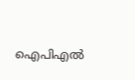ഐപിഎല്‍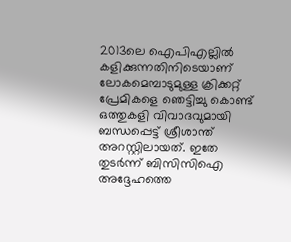2013ലെ ഐപിഎല്ലില്‍ കളിക്കുന്നതിനിടെയാണ് ലോകമെമ്പാടുമുള്ള ക്രിക്കറ്റ് പ്രേമികളെ ഞെട്ടിച്ചു കൊണ്ട് ഒത്തുകളി വിവാദവുമായി ബന്ധപ്പെട്ട് ശ്രീശാന്ത് അറസ്റ്റിലായത്. ഇതേ തുടര്‍ന്ന് ബിസിസിഐ അദ്ദേഹത്തെ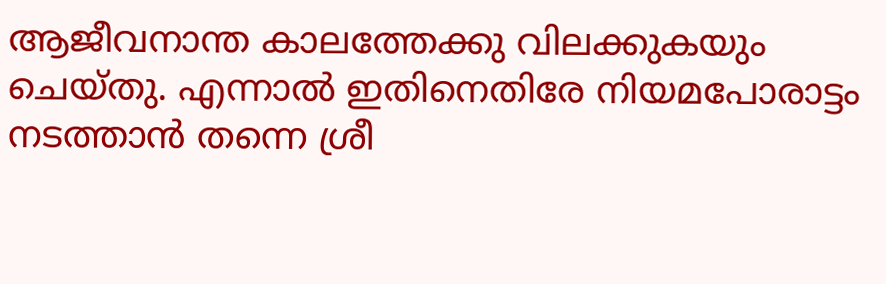ആജീവനാന്ത കാലത്തേക്കു വിലക്കുകയും ചെയ്തു. എന്നാല്‍ ഇതിനെതിരേ നിയമപോരാട്ടം നടത്താന്‍ തന്നെ ശ്രീ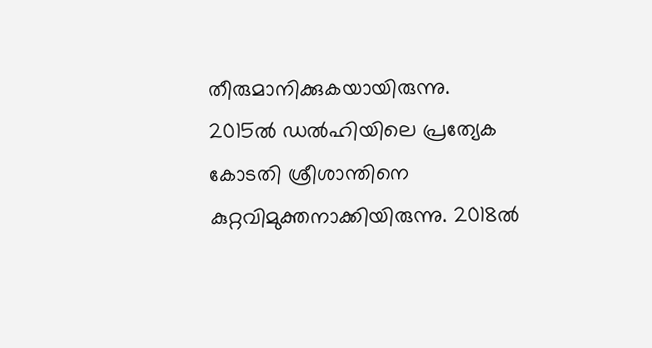തീരുമാനിക്കുകയായിരുന്നു.
2015ല്‍ ഡല്‍ഹിയിലെ പ്രത്യേക കോടതി ശ്രീശാന്തിനെ കുറ്റവിമുക്തനാക്കിയിരുന്നു. 2018ല്‍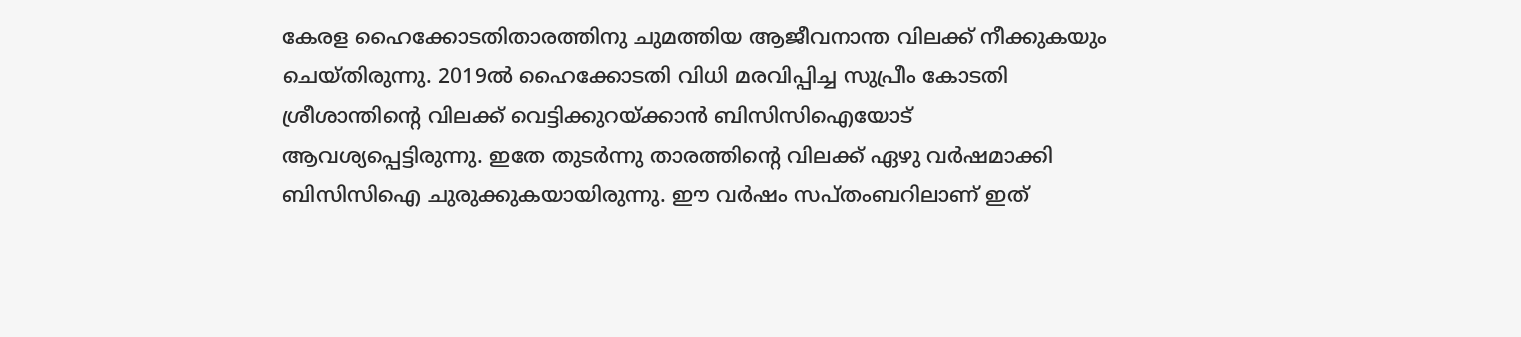കേരള ഹൈക്കോടതിതാരത്തിനു ചുമത്തിയ ആജീവനാന്ത വിലക്ക് നീക്കുകയും ചെയ്തിരുന്നു. 2019ല്‍ ഹൈക്കോടതി വിധി മരവിപ്പിച്ച സുപ്രീം കോടതി ശ്രീശാന്തിന്റെ വിലക്ക് വെട്ടിക്കുറയ്ക്കാന്‍ ബിസിസിഐയോട് ആവശ്യപ്പെട്ടിരുന്നു. ഇതേ തുടര്‍ന്നു താരത്തിന്റെ വിലക്ക് ഏഴു വര്‍ഷമാക്കി ബിസിസിഐ ചുരുക്കുകയായിരുന്നു. ഈ വര്‍ഷം സപ്തംബറിലാണ് ഇത്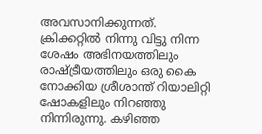അവസാനിക്കുന്നത്.
ക്രിക്കറ്റില്‍ നിന്നു വിട്ടു നിന്ന ശേഷം അഭിനയത്തിലും രാഷ്ട്രീയത്തിലും ഒരു കൈ നോക്കിയ ശ്രീശാന്ത് റിയാലിറ്റി ഷോകളിലും നിറഞ്ഞു നിന്നിരുന്നു. കഴിഞ്ഞ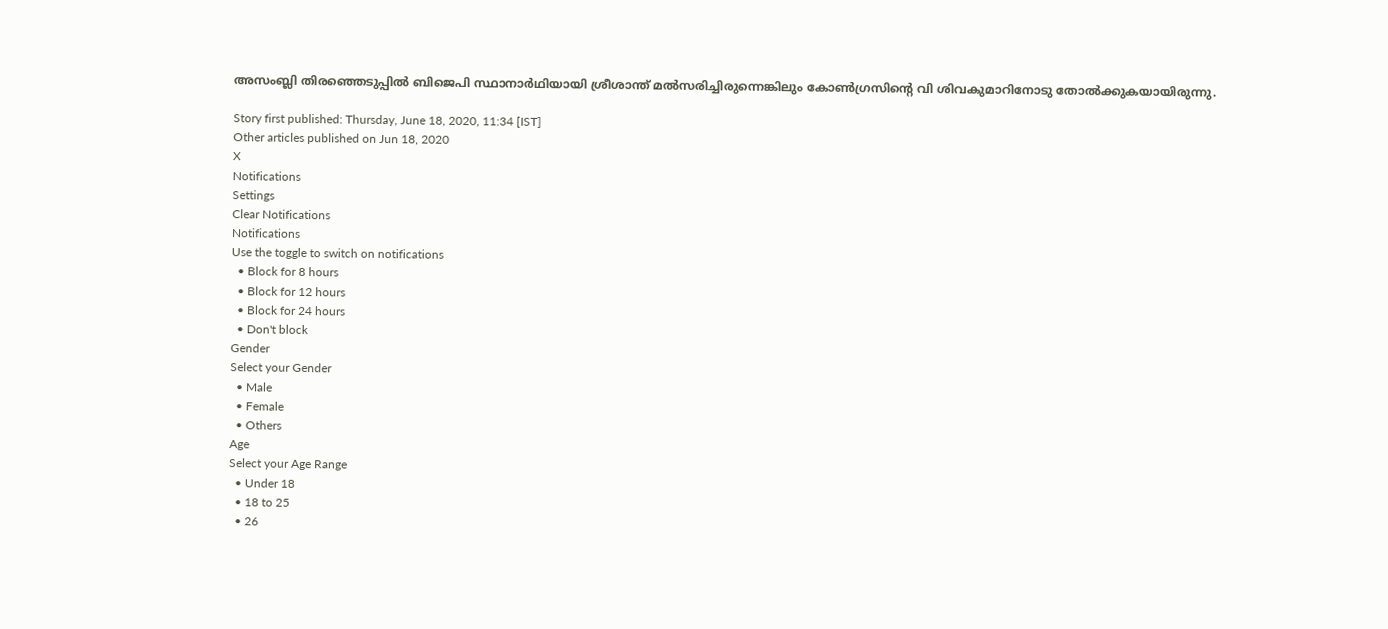അസംബ്ലി തിരഞ്ഞെടുപ്പില്‍ ബിജെപി സ്ഥാനാര്‍ഥിയായി ശ്രീശാന്ത് മല്‍സരിച്ചിരുന്നെങ്കിലും കോണ്‍ഗ്രസിന്റെ വി ശിവകുമാറിനോടു തോല്‍ക്കുകയായിരുന്നു.

Story first published: Thursday, June 18, 2020, 11:34 [IST]
Other articles published on Jun 18, 2020
X
Notifications
Settings
Clear Notifications
Notifications
Use the toggle to switch on notifications
  • Block for 8 hours
  • Block for 12 hours
  • Block for 24 hours
  • Don't block
Gender
Select your Gender
  • Male
  • Female
  • Others
Age
Select your Age Range
  • Under 18
  • 18 to 25
  • 26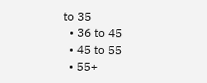to 35
  • 36 to 45
  • 45 to 55
  • 55+